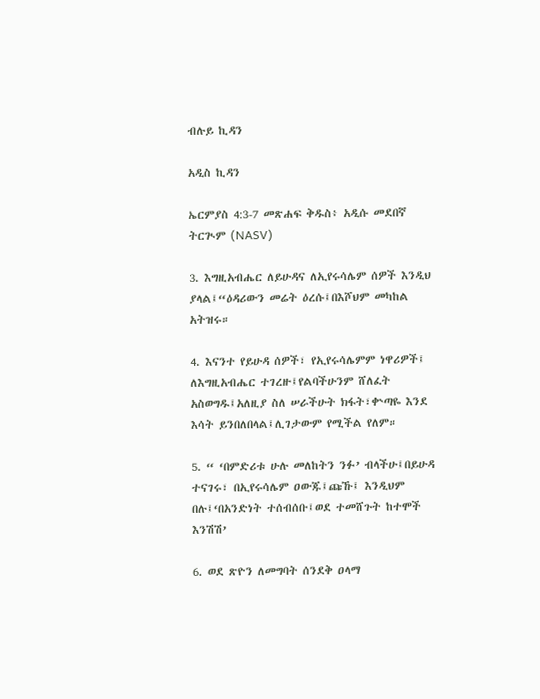ብሉይ ኪዳን

አዲስ ኪዳን

ኤርምያስ 4:3-7 መጽሐፍ ቅዱስ፥ አዲሱ መደበኛ ትርጒም (NASV)

3. እግዚአብሔር ለይሁዳና ለኢየሩሳሌም ሰዎች እንዲህ ያላል፤“ዕዳሪውን መሬት ዕረሱ፤በእሾህም መካከል አትዝሩ።

4. እናንተ የይሁዳ ሰዎች፣ የኢየሩሳሌምም ነዋሪዎች፤ ለእግዚአብሔር ተገረዙ፤የልባችሁንም ሸለፈት አስወግዱ፤አለዚያ ስለ ሠራችሁት ክፋት፣ቍጣዬ እንደ እሳት ይንበለበላል፤ሊገታውም የሚችል የለም።

5. “ ‘በምድሪቱ ሁሉ መለከትን ንፉ’ ብላችሁ፤በይሁዳ ተናገሩ፣ በኢየሩሳሌም ዐውጁ፤ጩኹ፤ እንዲህም በሉ፤‘በአንድነት ተሰብሰቡ፤ወደ ተመሸጉት ከተሞች እንሽሽ’

6. ወደ ጽዮን ለመግባት ሰንደቅ ዐላማ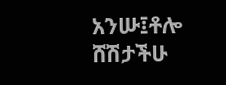አንሡ፤ቶሎ ሸሽታችሁ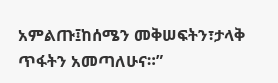አምልጡ፤ከሰሜን መቅሠፍትን፣ታላቅ ጥፋትን አመጣለሁና።”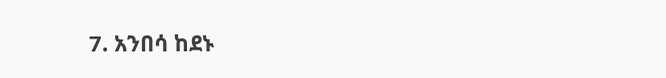7. አንበሳ ከደኑ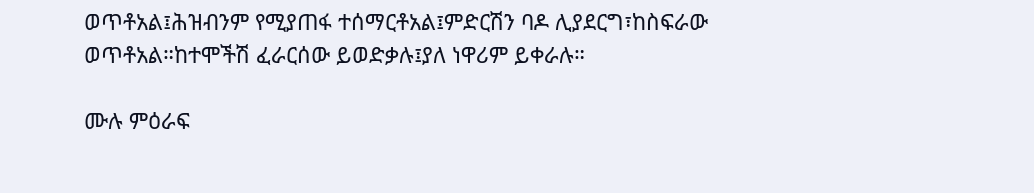ወጥቶአል፤ሕዝብንም የሚያጠፋ ተሰማርቶአል፤ምድርሽን ባዶ ሊያደርግ፣ከስፍራው ወጥቶአል።ከተሞችሽ ፈራርሰው ይወድቃሉ፤ያለ ነዋሪም ይቀራሉ።

ሙሉ ምዕራፍ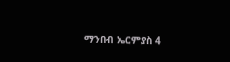ማንበብ ኤርምያስ 4